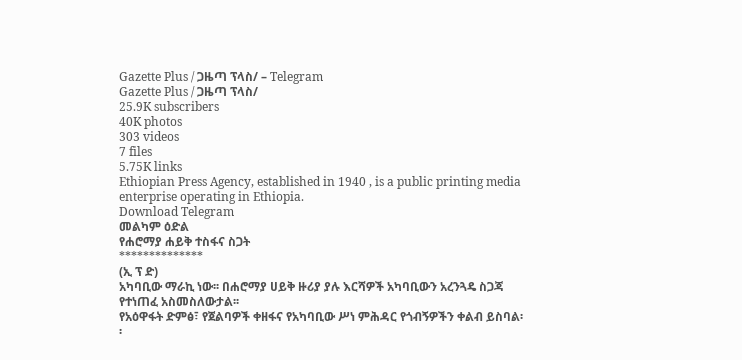Gazette Plus / ጋዜጣ ፕላስ/ – Telegram
Gazette Plus / ጋዜጣ ፕላስ/
25.9K subscribers
40K photos
303 videos
7 files
5.75K links
Ethiopian Press Agency, established in 1940 , is a public printing media enterprise operating in Ethiopia.
Download Telegram
መልካም ዕድል
የሐሮማያ ሐይቅ ተስፋና ስጋት
**************
(ኢ ፕ ድ)
አካባቢው ማራኪ ነው፡፡ በሐሮማያ ሀይቅ ዙሪያ ያሉ እርሻዎች አካባቢውን አረንጓዴ ስጋጃ የተነጠፈ አስመስለውታል፡፡
የአዕዋፋት ድምፅ፣ የጀልባዎች ቀዘፋና የአካባቢው ሥነ ምሕዳር የጎብኝዎችን ቀልብ ይስባል፡፡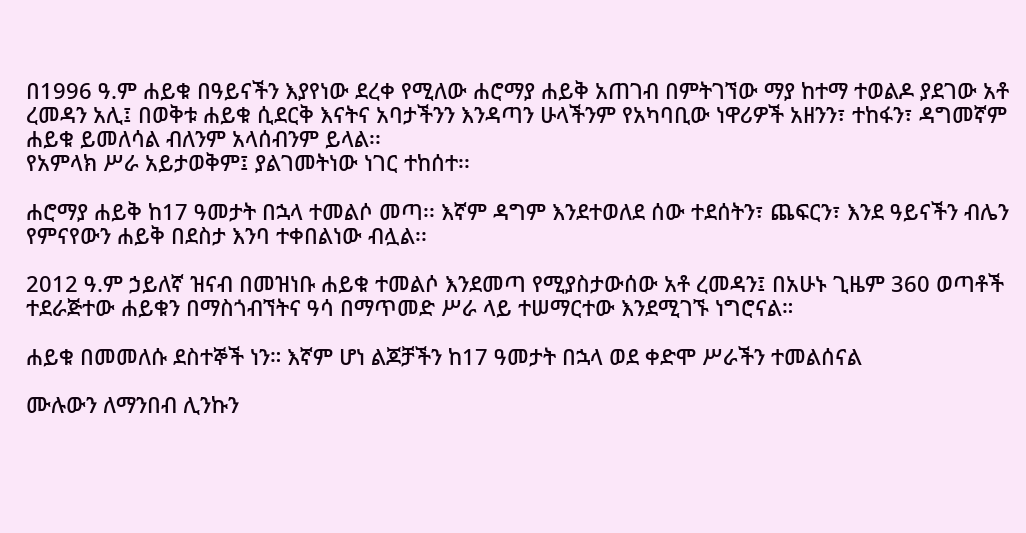በ1996 ዓ.ም ሐይቁ በዓይናችን እያየነው ደረቀ የሚለው ሐሮማያ ሐይቅ አጠገብ በምትገኘው ማያ ከተማ ተወልዶ ያደገው አቶ ረመዳን አሊ፤ በወቅቱ ሐይቁ ሲደርቅ እናትና አባታችንን እንዳጣን ሁላችንም የአካባቢው ነዋሪዎች አዘንን፣ ተከፋን፣ ዳግመኛም ሐይቁ ይመለሳል ብለንም አላሰብንም ይላል፡፡
የአምላክ ሥራ አይታወቅም፤ ያልገመትነው ነገር ተከሰተ፡፡

ሐሮማያ ሐይቅ ከ17 ዓመታት በኋላ ተመልሶ መጣ፡፡ እኛም ዳግም እንደተወለደ ሰው ተደሰትን፣ ጨፍርን፣ እንደ ዓይናችን ብሌን የምናየውን ሐይቅ በደስታ እንባ ተቀበልነው ብሏል፡፡

2012 ዓ.ም ኃይለኛ ዝናብ በመዝነቡ ሐይቁ ተመልሶ እንደመጣ የሚያስታውሰው አቶ ረመዳን፤ በአሁኑ ጊዜም 360 ወጣቶች ተደራጅተው ሐይቁን በማስጎብኘትና ዓሳ በማጥመድ ሥራ ላይ ተሠማርተው እንደሚገኙ ነግሮናል።

ሐይቁ በመመለሱ ደስተኞች ነን። እኛም ሆነ ልጆቻችን ከ17 ዓመታት በኋላ ወደ ቀድሞ ሥራችን ተመልሰናል

ሙሉውን ለማንበብ ሊንኩን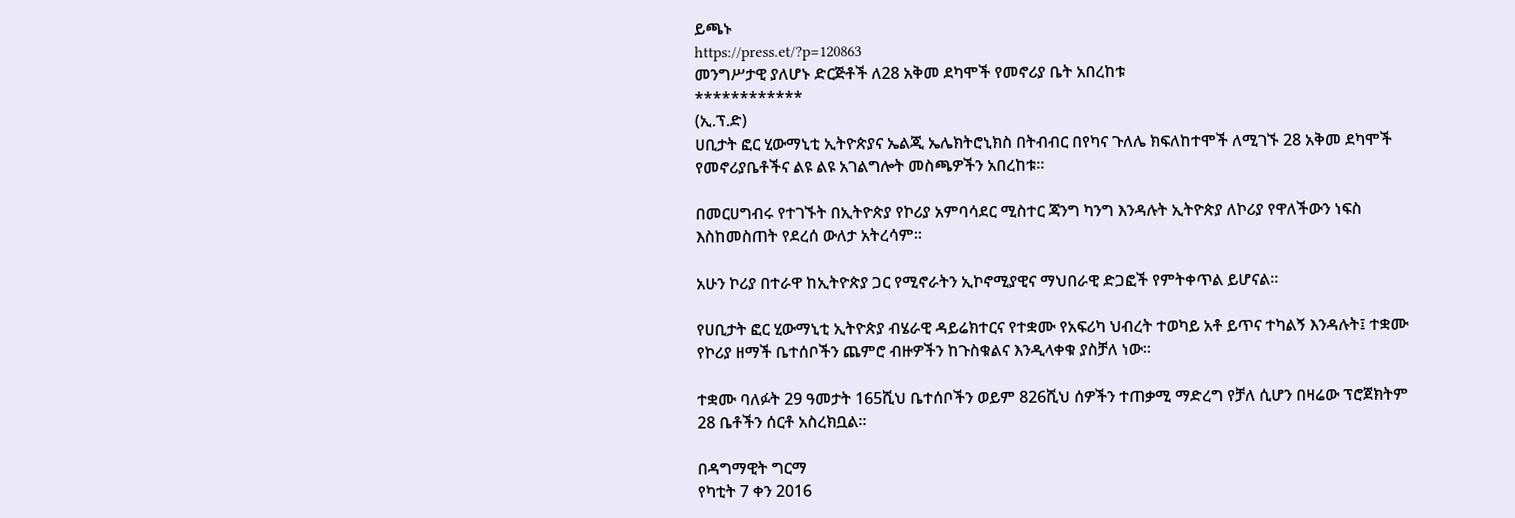ይጫኑ
https://press.et/?p=120863
መንግሥታዊ ያለሆኑ ድርጅቶች ለ28 አቅመ ደካሞች የመኖሪያ ቤት አበረከቱ
************
(ኢ.ፕ.ድ)
ሀቢታት ፎር ሂውማኒቲ ኢትዮጵያና ኤልጂ ኤሌክትሮኒክስ በትብብር በየካና ጉለሌ ክፍለከተሞች ለሚገኙ 28 አቅመ ደካሞች የመኖሪያቤቶችና ልዩ ልዩ አገልግሎት መስጫዎችን አበረከቱ።

በመርሀግብሩ የተገኙት በኢትዮጵያ የኮሪያ አምባሳደር ሚስተር ጃንግ ካንግ እንዳሉት ኢትዮጵያ ለኮሪያ የዋለችውን ነፍስ እስከመስጠት የደረሰ ውለታ አትረሳም።

አሁን ኮሪያ በተራዋ ከኢትዮጵያ ጋር የሚኖራትን ኢኮኖሚያዊና ማህበራዊ ድጋፎች የምትቀጥል ይሆናል።

የሀቢታት ፎር ሂውማኒቲ ኢትዮጵያ ብሄራዊ ዳይሬክተርና የተቋሙ የአፍሪካ ህብረት ተወካይ አቶ ይጥና ተካልኝ እንዳሉት፤ ተቋሙ የኮሪያ ዘማች ቤተሰቦችን ጨምሮ ብዙዎችን ከጉስቁልና እንዲላቀቁ ያስቻለ ነው።

ተቋሙ ባለፉት 29 ዓመታት 165ሺህ ቤተሰቦችን ወይም 826ሺህ ሰዎችን ተጠቃሚ ማድረግ የቻለ ሲሆን በዛሬው ፕሮጀክትም 28 ቤቶችን ሰርቶ አስረክቧል።

በዳግማዊት ግርማ
የካቲት 7 ቀን 2016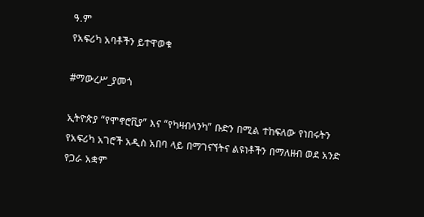ዓ.ም
የአፍሪካ አባቶችን ይተዋወቁ

#ማውረሥ_ያመጎ

ኢትዮጵያ “የሞኖሮቪያ” እና “የካዛብላንካ” ቡድን በሚል ተከፍለው የነበሩትን የአፍሪካ አገሮች አዲስ አበባ ላይ በማገናኘትና ልዩነቶችን በማለዘብ ወደ አንድ የጋራ አቋም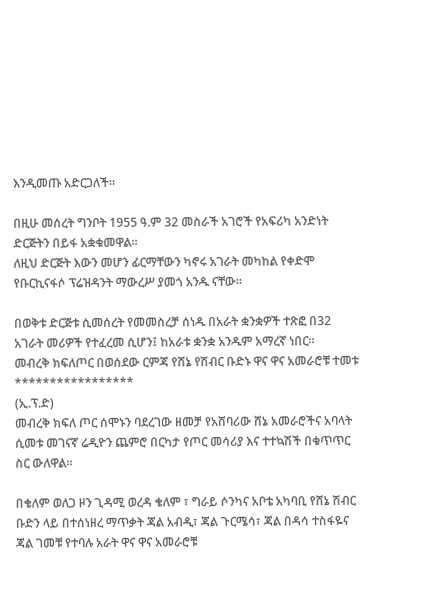እንዲመጡ አድርጋለች።

በዚሁ መሰረት ግንቦት 1955 ዓ.ም 32 መስራች አገሮች የአፍሪካ አንድነት ድርጅትን በይፋ አቋቁመዋል።
ለዚህ ድርጅት እውን መሆን ፊርማቸውን ካኖሩ አገራት መካከል የቀድሞ የቡርኪናፋሶ ፕሬዝዳንት ማውረሥ ያመጎ አንዱ ናቸው።

በወቅቱ ድርጅቱ ሲመሰረት የመመስረቻ ሰነዱ በአራት ቋንቋዎች ተጽፎ በ32 አገራት መሪዎች የተፈረመ ሲሆን፤ ከአራቱ ቋንቋ አንዱም አማረኛ ነበር።
መብረቅ ክፍለጦር በወሰደው ርምጃ የሸኔ የሽብር ቡድኑ ዋና ዋና አመራሮቹ ተመቱ
*****************
(ኢ.ፕ.ድ)
መብረቅ ክፍለ ጦር ሰሞኑን ባደረገው ዘመቻ የአሸባሪው ሸኔ አመራሮችና አባላት ሲመቱ መገናኛ ሬዲዮን ጨምሮ በርካታ የጦር መሳሪያ እና ተተኳሽች በቁጥጥር ስር ውለዋል።

በቄለም ወለጋ ዞን ጊዳሚ ወረዳ ቄለም ፣ ግራይ ሶንካና አቦቴ አካባቢ የሸኔ ሽብር ቡድን ላይ በተሰነዘረ ማጥቃት ጃል አብዲ፣ ጃል ጉርሜሳ፣ ጃል በዳሳ ተስፋዬና ጃል ገመቹ የተባሉ አራት ዋና ዋና አመራሮቹ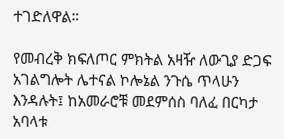ተገድለዋል።

የመብረቅ ክፍለጦር ምክትል አዛዥ ለውጊያ ድጋፍ አገልግሎት ሌተናል ኮሎኔል ንጉሴ ጥላሁን እንዳሉት፤ ከአመራሮቹ መደምሰስ ባለፈ በርካታ አባላቱ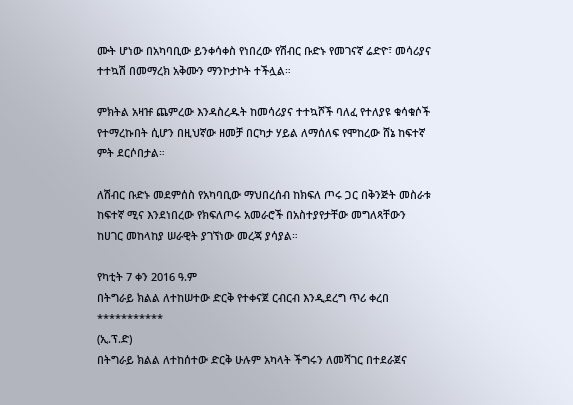ሙት ሆነው በአካባቢው ይንቀሳቀስ የነበረው የሽብር ቡድኑ የመገናኛ ሬድዮ፣ መሳሪያና ተተኳሽ በመማረክ አቅሙን ማንኮታኮት ተችሏል።

ምክትል አዛዡ ጨምረው እንዳስረዱት ከመሳሪያና ተተኳሾች ባለፈ የተለያዩ ቁሳቁሶች የተማረኩበት ሲሆን በዚህኛው ዘመቻ በርካታ ሃይል ለማሰለፍ የሞከረው ሸኔ ከፍተኛ ምት ደርሶበታል።

ለሽብር ቡድኑ መደምሰስ የአካባቢው ማህበረሰብ ከክፍለ ጦሩ ጋር በቅንጅት መስራቱ ከፍተኛ ሚና እንደነበረው የክፍለጦሩ አመራሮች በአስተያየታቸው መግለጻቸውን ከሀገር መከላከያ ሠራዊት ያገኘነው መረጃ ያሳያል።

የካቲት 7 ቀን 2016 ዓ.ም
በትግራይ ክልል ለተከሠተው ድርቅ የተቀናጀ ርብርብ እንዲደረግ ጥሪ ቀረበ
***********
(ኢ.ፕ.ድ)
በትግራይ ክልል ለተከሰተው ድርቅ ሁሉም አካላት ችግሩን ለመሻገር በተደራጀና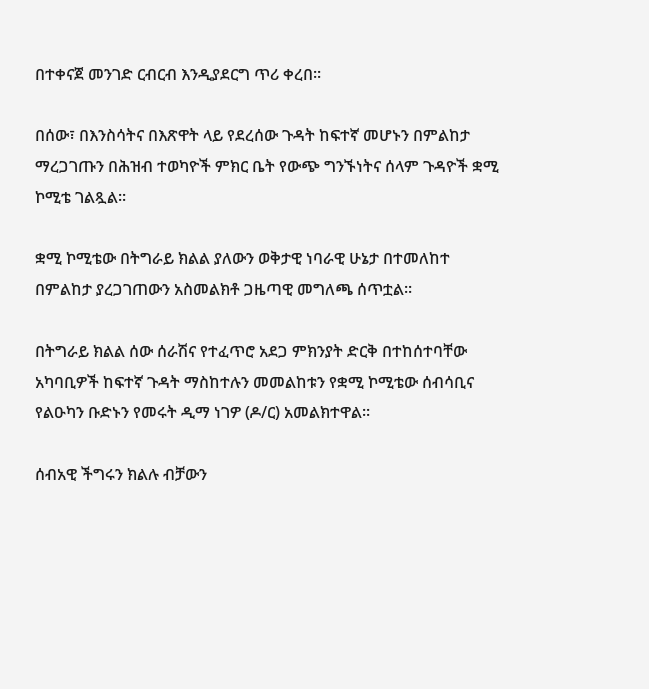በተቀናጀ መንገድ ርብርብ እንዲያደርግ ጥሪ ቀረበ፡፡

በሰው፣ በእንስሳትና በእጽዋት ላይ የደረሰው ጉዳት ከፍተኛ መሆኑን በምልከታ ማረጋገጡን በሕዝብ ተወካዮች ምክር ቤት የውጭ ግንኙነትና ሰላም ጉዳዮች ቋሚ ኮሚቴ ገልጿል፡፡

ቋሚ ኮሚቴው በትግራይ ክልል ያለውን ወቅታዊ ነባራዊ ሁኔታ በተመለከተ በምልከታ ያረጋገጠውን አስመልክቶ ጋዜጣዊ መግለጫ ሰጥቷል፡፡

በትግራይ ክልል ሰው ሰራሽና የተፈጥሮ አደጋ ምክንያት ድርቅ በተከሰተባቸው አካባቢዎች ከፍተኛ ጉዳት ማስከተሉን መመልከቱን የቋሚ ኮሚቴው ሰብሳቢና የልዑካን ቡድኑን የመሩት ዲማ ነገዎ (ዶ/ር) አመልክተዋል፡፡

ሰብአዊ ችግሩን ክልሉ ብቻውን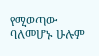የሚወጣው ባለመሆኑ ሁሉም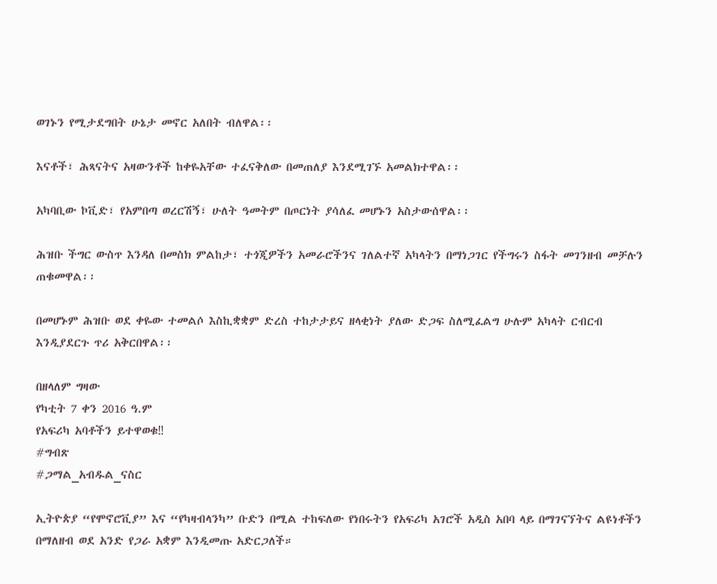ወገኑን የሚታደግበት ሁኔታ መኖር አለበት ብለዋል፡፡

እናቶች፣ ሕጻናትና አዛውንቶች ከቀዬአቸው ተፈናቅለው በመጠለያ እንደሚገኙ አመልክተዋል፡፡

አካባቢው ኮቪድ፣ የአምበጣ ወረርሽኝ፣ ሁለት ዓመትም በጦርነት ያሳለፈ መሆኑን አስታውሰዋል፡፡

ሕዝቡ ችግር ውስጥ እንዳለ በመስክ ምልከታ፣ ተጎጂዎችን አመራሮችንና ገለልተኛ አካላትን በማነጋገር የችግሩን ስፋት መገንዘብ መቻሉን ጠቁመዋል፡፡

በመሆኑም ሕዝቡ ወደ ቀዬው ተመልሶ እስኪቋቋም ድረስ ተከታታይና ዘላቂነት ያለው ድጋፍ ስለሚፈልግ ሁሉም አካላት ርብርብ እንዲያደርጉ ጥሪ አቅርበዋል፡፡

በዘላለም ግዛው
የካቲት 7 ቀን 2016 ዓ.ም
የአፍሪካ አባቶችን ይተዋወቁ‼
#ግብጽ
#ጋማል_አብዱል_ናስር

ኢትዮጵያ “የሞኖሮቪያ” እና “የካዛብላንካ” ቡድን በሚል ተከፍለው የነበሩትን የአፍሪካ አገሮች አዲስ አበባ ላይ በማገናኘትና ልዩነቶችን በማለዘብ ወደ አንድ የጋራ አቋም እንዲመጡ አድርጋለች።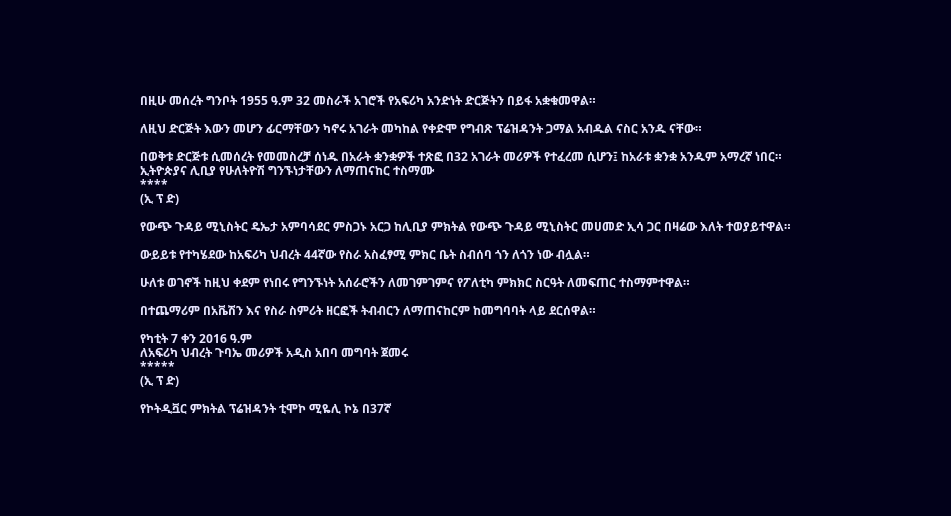በዚሁ መሰረት ግንቦት 1955 ዓ.ም 32 መስራች አገሮች የአፍሪካ አንድነት ድርጅትን በይፋ አቋቁመዋል።

ለዚህ ድርጅት እውን መሆን ፊርማቸውን ካኖሩ አገራት መካከል የቀድሞ የግብጽ ፕሬዝዳንት ጋማል አብዱል ናስር አንዱ ናቸው።

በወቅቱ ድርጅቱ ሲመሰረት የመመስረቻ ሰነዱ በአራት ቋንቋዎች ተጽፎ በ32 አገራት መሪዎች የተፈረመ ሲሆን፤ ከአራቱ ቋንቋ አንዱም አማረኛ ነበር።
ኢትዮጵያና ሊቢያ የሁለትዮሽ ግንኙነታቸውን ለማጠናከር ተስማሙ
****
(ኢ ፕ ድ)

የውጭ ጉዳይ ሚኒስትር ዴኤታ አምባሳደር ምስጋኑ አርጋ ከሊቢያ ምክትል የውጭ ጉዳይ ሚኒስትር መሀመድ ኢሳ ጋር በዛሬው እለት ተወያይተዋል።

ውይይቱ የተካሄደው ከአፍሪካ ህብረት 44ኛው የስራ አስፈፃሚ ምክር ቤት ስብሰባ ጎን ለጎን ነው ብሏል።

ሁለቱ ወገኖች ከዚህ ቀደም የነበሩ የግንኙነት አሰራሮችን ለመገምገምና የፖለቲካ ምክክር ስርዓት ለመፍጠር ተስማምተዋል።

በተጨማሪም በአቬሽን እና የስራ ስምሪት ዘርፎች ትብብርን ለማጠናከርም ከመግባባት ላይ ደርሰዋል።

የካቲት 7 ቀን 2016 ዓ.ም
ለአፍሪካ ህብረት ጉባኤ መሪዎች አዲስ አበባ መግባት ጀመሩ
*****
(ኢ ፕ ድ)

የኮትዲቯር ምክትል ፕሬዝዳንት ቲሞኮ ሚዬሊ ኮኔ በ37ኛ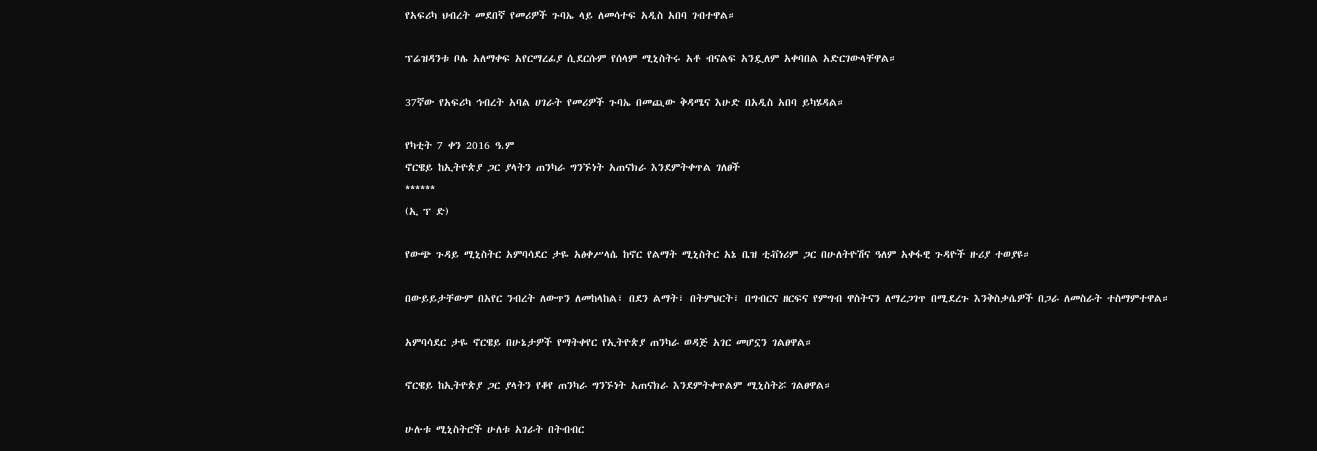የአፍሪካ ህብረት መደበኛ የመሪዎች ጉባኤ ላይ ለመሳተፍ አዲስ አበባ ገብተዋል።

ፕሬዝዳንቱ ቦሌ አለማቀፍ አየርማረፊያ ሲደርሱም የሰላም ሚኒስትሩ አቶ ብናልፍ አንዷለም አቀባበል አድርገውላቸዋል።

37ኛው የአፍሪካ ኅብረት አባል ሀገራት የመሪዎች ጉባኤ በመጪው ቅዳሜና እሁድ በአዲስ አበባ ይካሄዳል።

የካቲት 7 ቀን 2016 ዓ.ም
ኖርዌይ ከኢትዮጵያ ጋር ያላትን ጠንካራ ግንኙነት አጠናክራ እንደምትቀጥል ገለፀች
******
(ኢ ፕ ድ)

የውጭ ጉዳይ ሚኒስትር አምባሳደር ታዬ አፅቀሥላሴ ከኖር የልማት ሚኒስትር አኔ ቤዝ ቲቭነሪም ጋር በሁለትዮሽና ዓለም አቀፋዊ ጉዳዮች ዙሪያ ተወያዩ።

በውይይታቸውም በአየር ንብረት ለውጥን ለመከላከል፣ በደን ልማት፣ በትምህርት፣ በግብርና ዘርፍና የምግብ ዋስትናን ለማረጋገጥ በሚደረጉ እንቅስቃሴዎች በጋራ ለመስራት ተስማምተዋል።

አምባሳደር ታዬ ኖርዌይ በሁኔታዎች የማትቀየር የኢትዮጵያ ጠንካራ ወዳጅ አገር መሆኗን ገልፀዋል።

ኖርዌይ ከኢትዮጵያ ጋር ያላትን የቆየ ጠንካራ ግንኙነት አጠናክራ እንደምትቀጥልም ሚኒስትሯ ገልፀዋል።

ሁሉቱ ሚኒስትሮች ሁለቱ አገራት በትብብር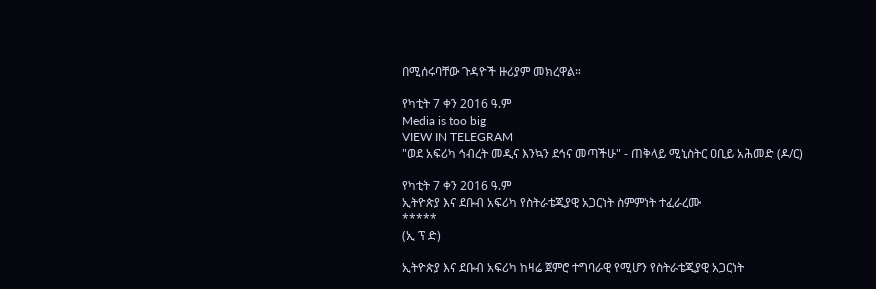በሚሰሩባቸው ጉዳዮች ዙሪያም መክረዋል።

የካቲት 7 ቀን 2016 ዓ.ም
Media is too big
VIEW IN TELEGRAM
"ወደ አፍሪካ ኅብረት መዲና እንኳን ደኅና መጣችሁ" - ጠቅላይ ሚኒስትር ዐቢይ አሕመድ (ዶ/ር)

የካቲት 7 ቀን 2016 ዓ.ም
ኢትዮጵያ እና ደቡብ አፍሪካ የስትራቴጂያዊ አጋርነት ስምምነት ተፈራረሙ
*****
(ኢ ፕ ድ)

ኢትዮጵያ እና ደቡብ አፍሪካ ከዛሬ ጀምሮ ተግባራዊ የሚሆን የስትራቴጂያዊ አጋርነት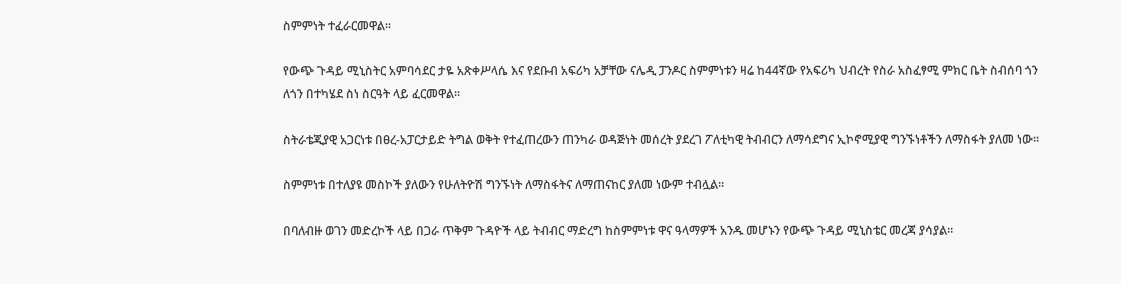ስምምነት ተፈራርመዋል።

የውጭ ጉዳይ ሚኒስትር አምባሳደር ታዬ አጽቀሥላሴ እና የደቡብ አፍሪካ አቻቸው ናሌዲ ፓንዶር ስምምነቱን ዛሬ ከ44ኛው የአፍሪካ ህብረት የስራ አስፈፃሚ ምክር ቤት ስብሰባ ጎን ለጎን በተካሄደ ስነ ስርዓት ላይ ፈርመዋል።

ስትራቴጂያዊ አጋርነቱ በፀረ-አፓርታይድ ትግል ወቅት የተፈጠረውን ጠንካራ ወዳጅነት መሰረት ያደረገ ፖለቲካዊ ትብብርን ለማሳደግና ኢኮኖሚያዊ ግንኙነቶችን ለማስፋት ያለመ ነው።

ስምምነቱ በተለያዩ መስኮች ያለውን የሁለትዮሽ ግንኙነት ለማስፋትና ለማጠናከር ያለመ ነውም ተብሏል።

በባለብዙ ወገን መድረኮች ላይ በጋራ ጥቅም ጉዳዮች ላይ ትብብር ማድረግ ከስምምነቱ ዋና ዓላማዎች አንዱ መሆኑን የውጭ ጉዳይ ሚኒስቴር መረጃ ያሳያል።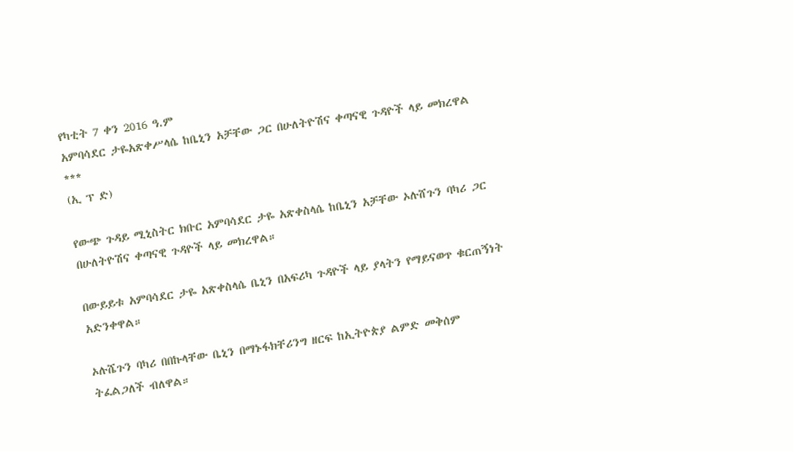የካቲት 7 ቀን 2016 ዓ.ም
አምባሳደር ታዬአጽቀሥላሴ ከቤኒን አቻቸው ጋር በሁለትዮሽና ቀጣናዊ ጉዳዮች ላይ መክረዋል
***
(ኢ ፕ ድ)

የውጭ ጉዳይ ሚኒስትር ክቡር አምባሳደር ታዬ አጽቀስላሴ ከቤኒን አቻቸው ኦሉሸጉን ባካሪ ጋር በሁለትዮሽና ቀጣናዊ ጉዳዮች ላይ መክረዋል።

በውይይቱ አምባሳደር ታዬ አጽቀስላሴ ቤኒን በአፍሪካ ጉዳዮች ላይ ያላትን የማይናወጥ ቁርጠኝነት አድንቀዋል።

ኦሉሼጉን ባካሪ በበኩላቸው ቤኒን በማኑፋክቸሪንግ ዘርፍ ከኢትዮጵያ ልምድ መቅሰም ትፈልጋለች ብለዋል።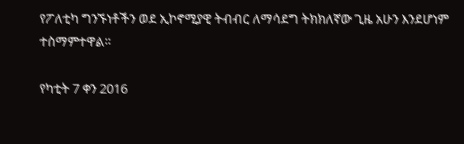የፖለቲካ ግንኙነቶችን ወደ ኢኮኖሚያዊ ትብብር ለማሳደግ ትክክለኛው ጊዜ አሁን እንደሆነም ተስማምተዋል።

የካቲት 7 ቀን 2016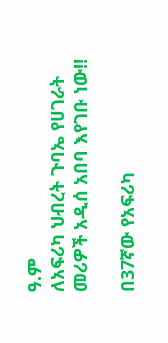ዓ.ም
ለአፍሪካ ህብረት ጉባኤ የሀገራት መሪዎች አዲሰ አበባ እየገቡ ነው‼

በ37ኛው የአፍሪካ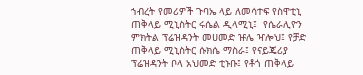ኀብረት የመሪዎች ጉባኤ ላይ ለመሳተፍ የስዋቲኒ ጠቅላይ ሚኒስትር ሩሴል ዲላሚኒ፤  የሴራሊዮን ምክትል ፕሬዝዳንት መሀመድ ዡሌ ዣሎህ፤ የቻድ ጠቅላይ ሚኒስትር ሱክሴ ማስራ፤ የናይጄሪያ ፕሬዝዳንት ቦላ አህመድ ቲኑቡ፤ የቶጎ ጠቅላይ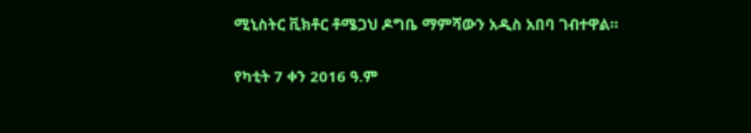ሚኒስትር ቪክቶር ቶሜጋህ ዶግቤ ማምሻውን አዲስ አበባ ገብተዋል።

የካቲት 7 ቀን 2016 ዓ.ም